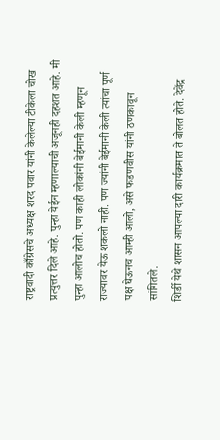राष्ट्रवादी काँग्रेसचे अध्यक्ष शरद पवार यांनी केलेल्या टीकेला चोख प्रत्युत्तर दिले आहे. पुन्हा येईन म्हणाल्याची अजूनही दहशत आहे. मी पुन्हा आलोच होतो. पण काही लोकांनी बेईमानी केली म्हणून राज्यावर येऊ शकलो नाही. पण ज्यांनी बेईमानी केली त्यांचा पूर्ण पक्ष घेऊनच आम्ही आलो, असे फडणवीस यांनी ठणकावून सांगितले.
शिर्डी येथे शासन आपल्या दारी कार्यक्रमात ते बोलत होते. देवेंद्र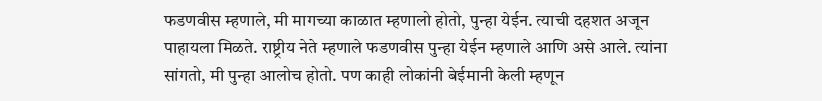फडणवीस म्हणाले, मी मागच्या काळात म्हणालो होतो, पुन्हा येईन. त्याची दहशत अजून पाहायला मिळते. राष्ट्रीय नेते म्हणाले फडणवीस पुन्हा येईन म्हणाले आणि असे आले. त्यांना सांगतो, मी पुन्हा आलोच होतो. पण काही लोकांनी बेईमानी केली म्हणून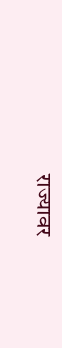राज्यावर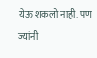येऊ शकलो नाही. पण ज्यांनी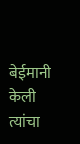बेईमानी केली त्यांचा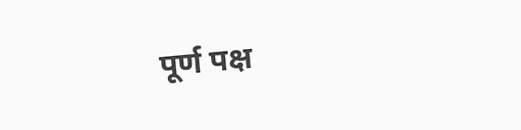पूर्ण पक्ष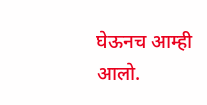घेऊनच आम्ही आलो.